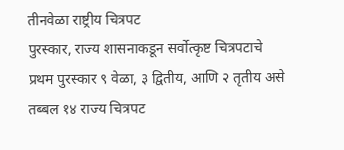तीनवेळा राष्ट्रीय चित्रपट
पुरस्कार, राज्य शासनाकडून सर्वोत्कृष्ट चित्रपटाचे प्रथम पुरस्कार ९ वेळा, ३ द्वितीय, आणि २ तृतीय असे तब्बल १४ राज्य चित्रपट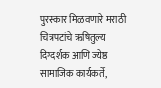पुरस्कार मिळवणारे मराठी चित्रपटांचे ऋषितुल्य दिग्दर्शक आणि ज्येष्ठ सामाजिक कार्यकर्ते,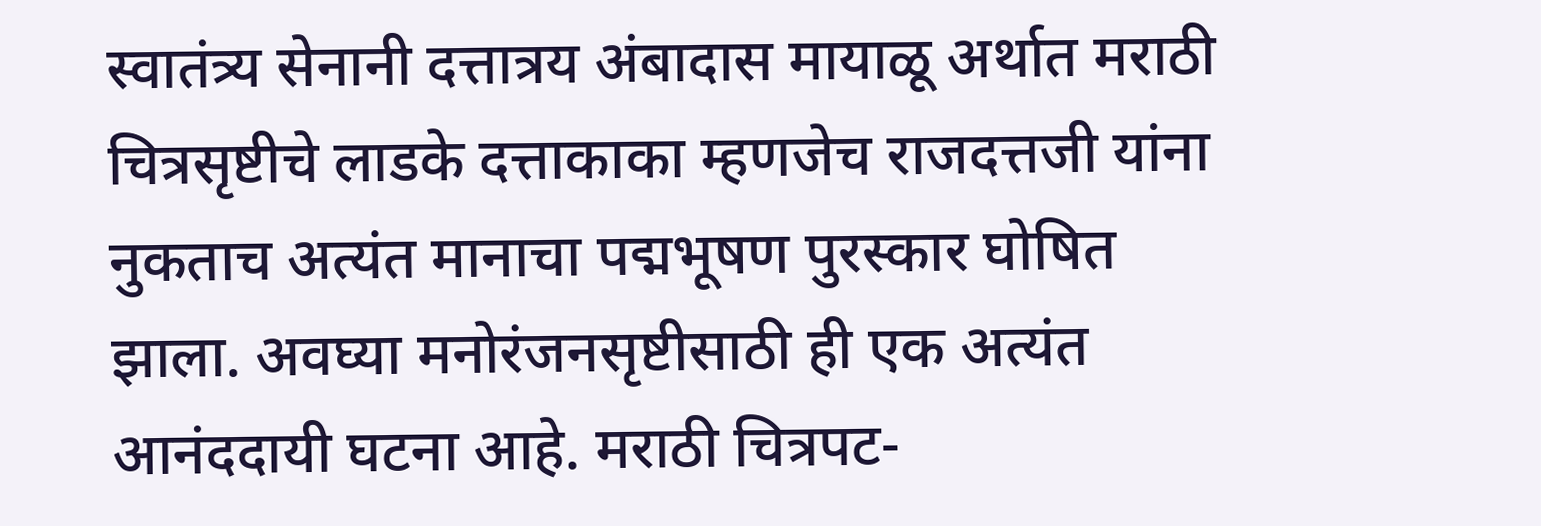स्वातंत्र्य सेनानी दत्तात्रय अंबादास मायाळू अर्थात मराठी चित्रसृष्टीचे लाडके दत्ताकाका म्हणजेच राजदत्तजी यांना नुकताच अत्यंत मानाचा पद्मभूषण पुरस्कार घोषित झाला. अवघ्या मनोरंजनसृष्टीसाठी ही एक अत्यंत आनंददायी घटना आहे. मराठी चित्रपट-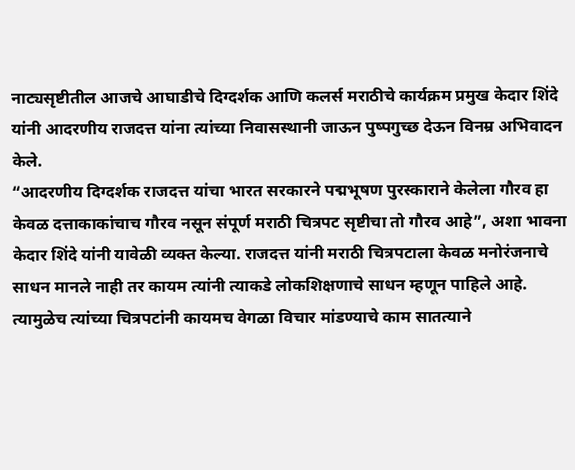नाट्यसृष्टीतील आजचे आघाडीचे दिग्दर्शक आणि कलर्स मराठीचे कार्यक्रम प्रमुख केदार शिंदे यांनी आदरणीय राजदत्त यांना त्यांच्या निवासस्थानी जाऊन पुष्पगुच्छ देऊन विनम्र अभिवादन केले.
“आदरणीय दिग्दर्शक राजदत्त यांचा भारत सरकारने पद्मभूषण पुरस्काराने केलेला गौरव हा केवळ दत्ताकाकांचाच गौरव नसून संपूर्ण मराठी चित्रपट सृष्टीचा तो गौरव आहे”, अशा भावना केदार शिंदे यांनी यावेळी व्यक्त केल्या. राजदत्त यांनी मराठी चित्रपटाला केवळ मनोरंजनाचे साधन मानले नाही तर कायम त्यांनी त्याकडे लोकशिक्षणाचे साधन म्हणून पाहिले आहे. त्यामुळेच त्यांच्या चित्रपटांनी कायमच वेगळा विचार मांडण्याचे काम सातत्याने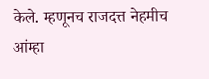केले. म्हणूनच राजदत्त नेहमीच आंम्हा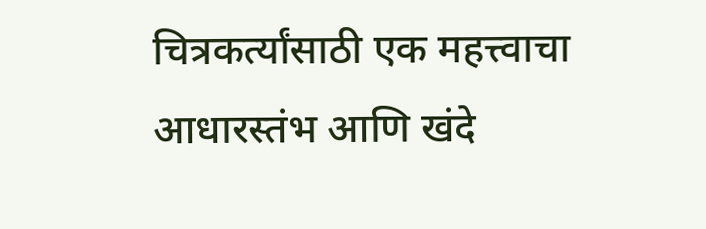चित्रकर्त्यांसाठी एक महत्त्वाचा आधारस्तंभ आणि खंदे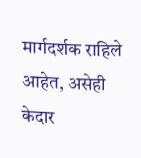मार्गदर्शक राहिले आहेत, असेही केदार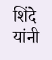शिंदे यांनी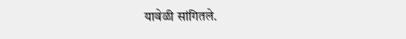यावेळी सांगितले.